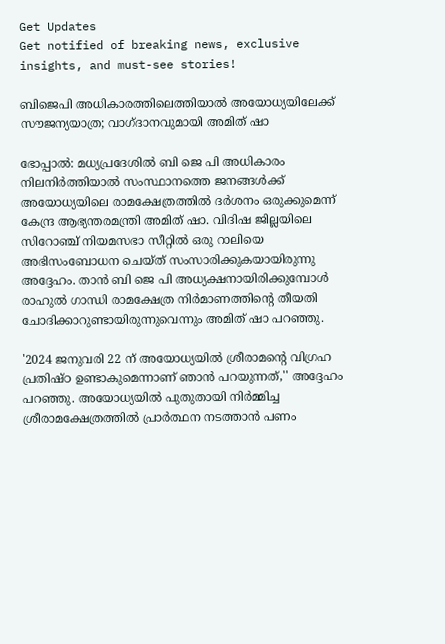Get Updates
Get notified of breaking news, exclusive insights, and must-see stories!

ബിജെപി അധികാരത്തിലെത്തിയാല്‍ അയോധ്യയിലേക്ക് സൗജന്യയാത്ര; വാഗ്ദാനവുമായി അമിത് ഷാ

ഭോപ്പാല്‍: മധ്യപ്രദേശില്‍ ബി ജെ പി അധികാരം നിലനിര്‍ത്തിയാല്‍ സംസ്ഥാനത്തെ ജനങ്ങള്‍ക്ക് അയോധ്യയിലെ രാമക്ഷേത്രത്തില്‍ ദര്‍ശനം ഒരുക്കുമെന്ന് കേന്ദ്ര ആഭ്യന്തരമന്ത്രി അമിത് ഷാ. വിദിഷ ജില്ലയിലെ സിറോഞ്ച് നിയമസഭാ സീറ്റില്‍ ഒരു റാലിയെ അഭിസംബോധന ചെയ്ത് സംസാരിക്കുകയായിരുന്നു അദ്ദേഹം. താന്‍ ബി ജെ പി അധ്യക്ഷനായിരിക്കുമ്പോള്‍ രാഹുല്‍ ഗാന്ധി രാമക്ഷേത്ര നിര്‍മാണത്തിന്റെ തീയതി ചോദിക്കാറുണ്ടായിരുന്നുവെന്നും അമിത് ഷാ പറഞ്ഞു.

'2024 ജനുവരി 22 ന് അയോധ്യയില്‍ ശ്രീരാമന്റെ വിഗ്രഹ പ്രതിഷ്ഠ ഉണ്ടാകുമെന്നാണ് ഞാന്‍ പറയുന്നത്,'' അദ്ദേഹം പറഞ്ഞു. അയോധ്യയില്‍ പുതുതായി നിര്‍മ്മിച്ച ശ്രീരാമക്ഷേത്രത്തില്‍ പ്രാര്‍ത്ഥന നടത്താന്‍ പണം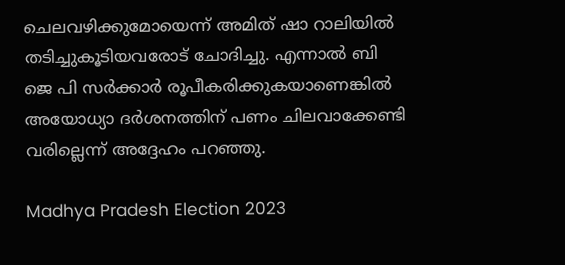ചെലവഴിക്കുമോയെന്ന് അമിത് ഷാ റാലിയില്‍ തടിച്ചുകൂടിയവരോട് ചോദിച്ചു. എന്നാല്‍ ബി ജെ പി സര്‍ക്കാര്‍ രൂപീകരിക്കുകയാണെങ്കില്‍ അയോധ്യാ ദര്‍ശനത്തിന് പണം ചിലവാക്കേണ്ടി വരില്ലെന്ന് അദ്ദേഹം പറഞ്ഞു.

Madhya Pradesh Election 2023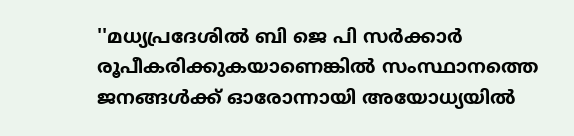''മധ്യപ്രദേശില്‍ ബി ജെ പി സര്‍ക്കാര്‍ രൂപീകരിക്കുകയാണെങ്കില്‍ സംസ്ഥാനത്തെ ജനങ്ങള്‍ക്ക് ഓരോന്നായി അയോധ്യയില്‍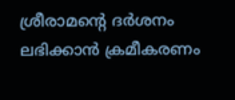ശ്രീരാമന്റെ ദര്‍ശനം ലഭിക്കാന്‍ ക്രമീകരണം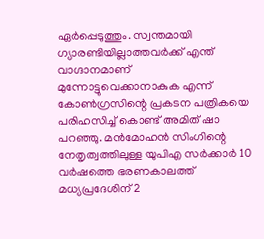ഏര്‍പ്പെടുത്തും. സ്വന്തമായി ഗ്യാരണ്ടിയില്ലാത്തവര്‍ക്ക് എന്ത് വാഗ്ദാനമാണ് മുന്നോട്ടുവെക്കാനാകുക എന്ന് കോണ്‍ഗ്രസിന്റെ പ്രകടന പത്രികയെ പരിഹസിച്ച് കൊണ്ട് അമിത് ഷാ പറഞ്ഞു. മന്‍മോഹന്‍ സിംഗിന്റെ നേതൃത്വത്തിലുള്ള യുപിഎ സര്‍ക്കാര്‍ 10 വര്‍ഷത്തെ ഭരണകാലത്ത് മധ്യപ്രദേശിന് 2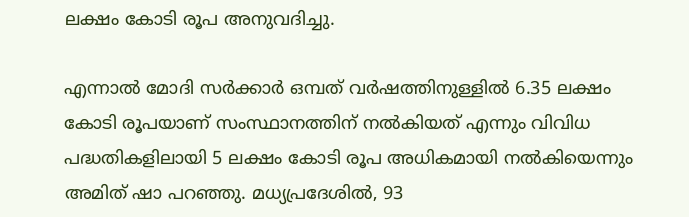ലക്ഷം കോടി രൂപ അനുവദിച്ചു.

എന്നാല്‍ മോദി സര്‍ക്കാര്‍ ഒമ്പത് വര്‍ഷത്തിനുള്ളില്‍ 6.35 ലക്ഷം കോടി രൂപയാണ് സംസ്ഥാനത്തിന് നല്‍കിയത് എന്നും വിവിധ പദ്ധതികളിലായി 5 ലക്ഷം കോടി രൂപ അധികമായി നല്‍കിയെന്നും അമിത് ഷാ പറഞ്ഞു. മധ്യപ്രദേശില്‍, 93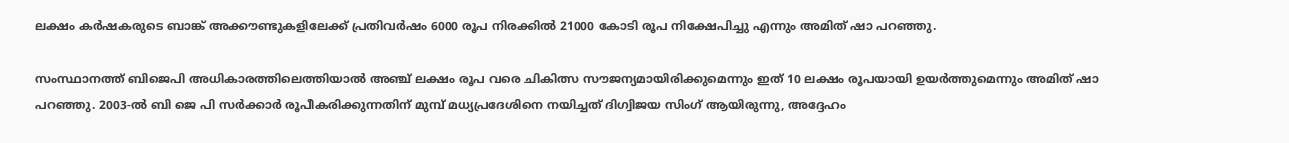ലക്ഷം കര്‍ഷകരുടെ ബാങ്ക് അക്കൗണ്ടുകളിലേക്ക് പ്രതിവര്‍ഷം 6000 രൂപ നിരക്കില്‍ 21000 കോടി രൂപ നിക്ഷേപിച്ചു എന്നും അമിത് ഷാ പറഞ്ഞു.

സംസ്ഥാനത്ത് ബിജെപി അധികാരത്തിലെത്തിയാല്‍ അഞ്ച് ലക്ഷം രൂപ വരെ ചികിത്സ സൗജന്യമായിരിക്കുമെന്നും ഇത് 10 ലക്ഷം രൂപയായി ഉയര്‍ത്തുമെന്നും അമിത് ഷാ പറഞ്ഞു. 2003-ല്‍ ബി ജെ പി സര്‍ക്കാര്‍ രൂപീകരിക്കുന്നതിന് മുമ്പ് മധ്യപ്രദേശിനെ നയിച്ചത് ദിഗ്വിജയ സിംഗ് ആയിരുന്നു, അദ്ദേഹം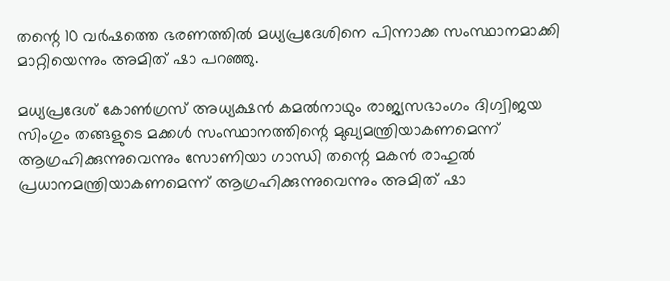തന്റെ 10 വര്‍ഷത്തെ ഭരണത്തില്‍ മധ്യപ്രദേശിനെ പിന്നാക്ക സംസ്ഥാനമാക്കി മാറ്റിയെന്നും അമിത് ഷാ പറഞ്ഞു.

മധ്യപ്രദേശ് കോണ്‍ഗ്രസ് അധ്യക്ഷന്‍ കമല്‍നാഥും രാജ്യസഭാംഗം ദിഗ്വിജയ സിംഗും തങ്ങളുടെ മക്കള്‍ സംസ്ഥാനത്തിന്റെ മുഖ്യമന്ത്രിയാകണമെന്ന് ആഗ്രഹിക്കുന്നുവെന്നും സോണിയാ ഗാന്ധി തന്റെ മകന്‍ രാഹുല്‍ പ്രധാനമന്ത്രിയാകണമെന്ന് ആഗ്രഹിക്കുന്നുവെന്നും അമിത് ഷാ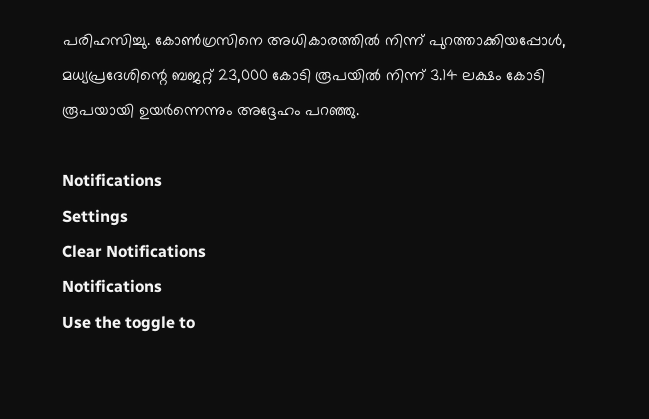പരിഹസിച്ചു. കോണ്‍ഗ്രസിനെ അധികാരത്തില്‍ നിന്ന് പുറത്താക്കിയപ്പോള്‍, മധ്യപ്രദേശിന്റെ ബജറ്റ് 23,000 കോടി രൂപയില്‍ നിന്ന് 3.14 ലക്ഷം കോടി രൂപയായി ഉയര്‍ന്നെന്നും അദ്ദേഹം പറഞ്ഞു.

Notifications
Settings
Clear Notifications
Notifications
Use the toggle to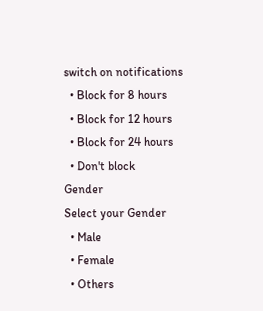switch on notifications
  • Block for 8 hours
  • Block for 12 hours
  • Block for 24 hours
  • Don't block
Gender
Select your Gender
  • Male
  • Female
  • Others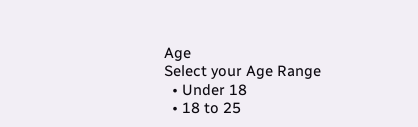Age
Select your Age Range
  • Under 18
  • 18 to 25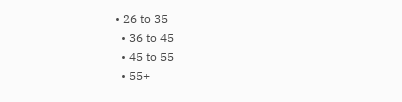• 26 to 35
  • 36 to 45
  • 45 to 55
  • 55+